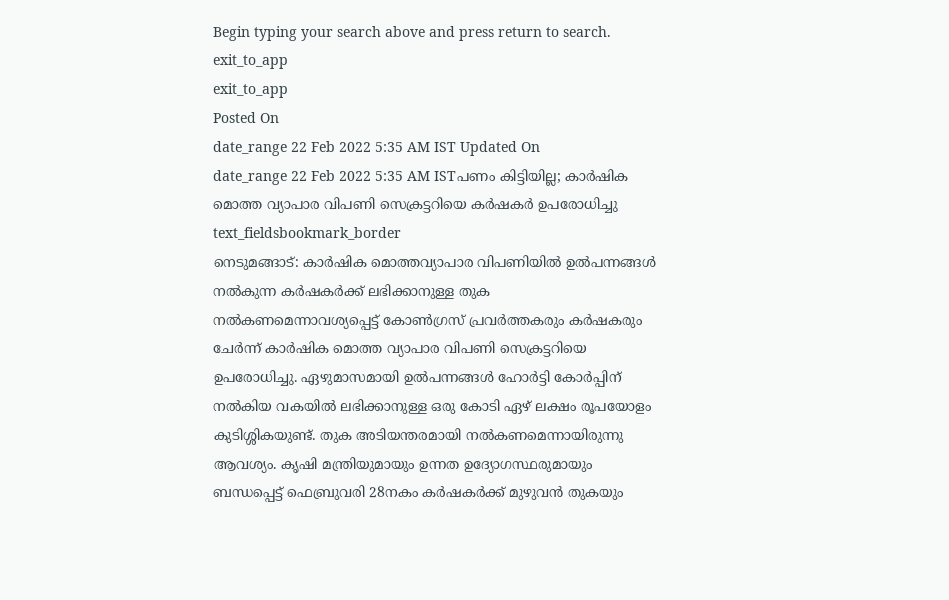Begin typing your search above and press return to search.
exit_to_app
exit_to_app
Posted On
date_range 22 Feb 2022 5:35 AM IST Updated On
date_range 22 Feb 2022 5:35 AM ISTപണം കിട്ടിയില്ല; കാർഷിക മൊത്ത വ്യാപാര വിപണി സെക്രട്ടറിയെ കർഷകർ ഉപരോധിച്ചു
text_fieldsbookmark_border
നെടുമങ്ങാട്: കാർഷിക മൊത്തവ്യാപാര വിപണിയിൽ ഉൽപന്നങ്ങൾ നൽകുന്ന കർഷകർക്ക് ലഭിക്കാനുള്ള തുക നൽകണമെന്നാവശ്യപ്പെട്ട് കോൺഗ്രസ് പ്രവർത്തകരും കർഷകരും ചേർന്ന് കാർഷിക മൊത്ത വ്യാപാര വിപണി സെക്രട്ടറിയെ ഉപരോധിച്ചു. ഏഴുമാസമായി ഉൽപന്നങ്ങൾ ഹോർട്ടി കോർപ്പിന് നൽകിയ വകയിൽ ലഭിക്കാനുള്ള ഒരു കോടി ഏഴ് ലക്ഷം രൂപയോളം കുടിശ്ശികയുണ്ട്. തുക അടിയന്തരമായി നൽകണമെന്നായിരുന്നു ആവശ്യം. കൃഷി മന്ത്രിയുമായും ഉന്നത ഉദ്യോഗസ്ഥരുമായും ബന്ധപ്പെട്ട് ഫെബ്രുവരി 28നകം കർഷകർക്ക് മുഴുവൻ തുകയും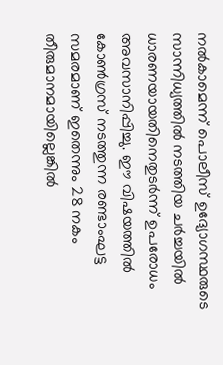നൽകാമെന്ന് പൊലീസ് ഉദ്യോഗസ്ഥരുടെ സാന്നിധ്യത്തിൽ നടത്തിയ ചർച്ചയിൽ ധാരണയായതിനെതുടർന്ന് ഉപരോധം അവസാനിപ്പിച്ചു. ഈ വിഷയത്തിൽ കോൺഗ്രസ് നടത്തുന്ന രണ്ടാംഘട്ട സമരമാണ് ഇതെന്നും 28 നകം തീരുമാനമായില്ലെങ്കിൽ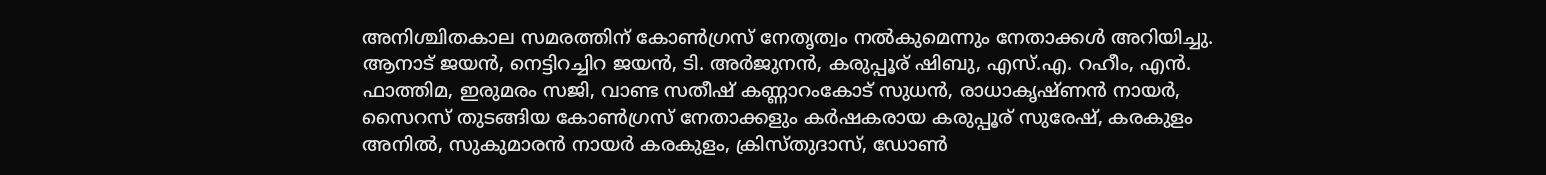അനിശ്ചിതകാല സമരത്തിന് കോൺഗ്രസ് നേതൃത്വം നൽകുമെന്നും നേതാക്കൾ അറിയിച്ചു. ആനാട് ജയൻ, നെട്ടിറച്ചിറ ജയൻ, ടി. അർജുനൻ, കരുപ്പൂര് ഷിബു, എസ്.എ. റഹീം, എൻ. ഫാത്തിമ, ഇരുമരം സജി, വാണ്ട സതീഷ് കണ്ണാറംകോട് സുധൻ, രാധാകൃഷ്ണൻ നായർ, സൈറസ് തുടങ്ങിയ കോൺഗ്രസ് നേതാക്കളും കർഷകരായ കരുപ്പൂര് സുരേഷ്, കരകുളം അനിൽ, സുകുമാരൻ നായർ കരകുളം, ക്രിസ്തുദാസ്, ഡോൺ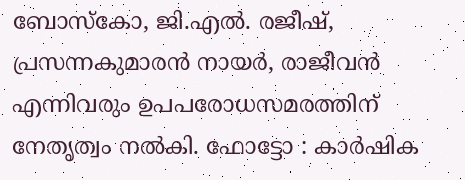ബോസ്കോ, ജി.എൽ. രജീഷ്, പ്രസന്നകുമാരൻ നായർ, രാജീവൻ എന്നിവരും ഉപപരോധസമരത്തിന് നേതൃത്വം നൽകി. ഫോട്ടോ : കാർഷിക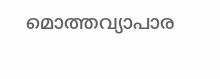മൊത്തവ്യാപാര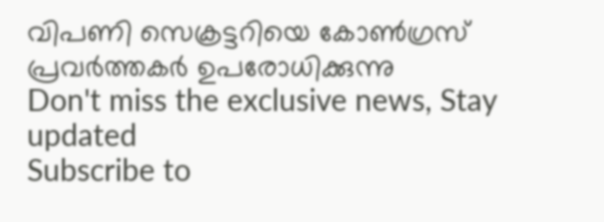വിപണി സെക്രട്ടറിയെ കോൺഗ്രസ് പ്രവർത്തകർ ഉപരോധിക്കുന്നു
Don't miss the exclusive news, Stay updated
Subscribe to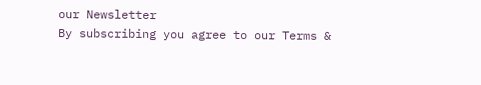our Newsletter
By subscribing you agree to our Terms &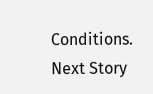Conditions.
Next Story